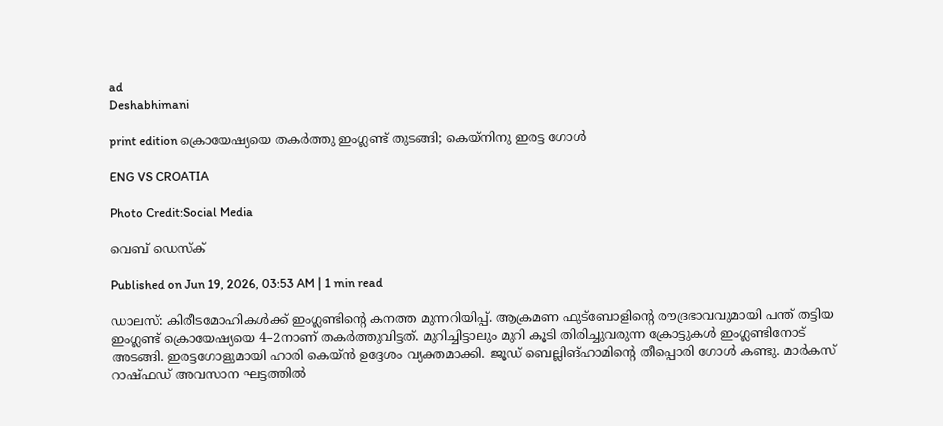ad
Deshabhimani

print edition ക്രൊയേഷ്യയെ തകർത്തു ഇംഗ്ലണ്ട് തുടങ്ങി; കെയ്‌നിനു ഇരട്ട ഗോൾ

ENG VS CROATIA

Photo Credit:Social Media

വെബ് ഡെസ്ക്

Published on Jun 19, 2026, 03:53 AM | 1 min read

ഡാലസ്‌: കിരീടമോഹികൾക്ക്‌ ഇംഗ്ലണ്ടിന്റെ കനത്ത മുന്നറിയിപ്പ്‌. ആക്രമണ ഫുട്‌ബോളിന്റെ ര‍ൗദ്രഭാവവുമായി പന്ത്‌ തട്ടിയ ഇംഗ്ലണ്ട്‌ ക്രൊയേഷ്യയെ 4–2നാണ്‌ തകർത്തുവിട്ടത്‌. മുറിച്ചിട്ടാലും മുറി കൂടി തിരിച്ചുവരുന്ന ക്രോട്ടുകൾ ഇംഗ്ലണ്ടിനോട്‌ അടങ്ങി. ഇരട്ടഗോളുമായി ഹാരി കെയ്‌ൻ ഉദ്ദേശം വ്യക്തമാക്കി. ജൂഡ്‌ ബെല്ലിങ്‌ഹാമിന്റെ തീപ്പൊരി ഗോൾ കണ്ടു. മാർകസ്‌ റാഷ്‌ഫഡ്‌ അവസാന ഘട്ടത്തിൽ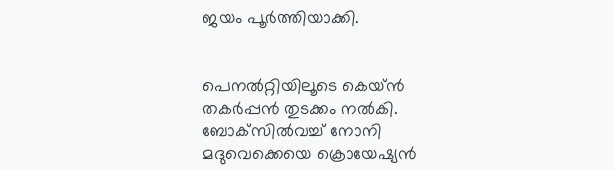ജയം പൂർത്തിയാക്കി.


പെനൽറ്റിയിലൂടെ കെയ്‌ൻ തകർപ്പൻ തുടക്കം നൽകി. ബോക്‌സിൽവച്ച്‌ നോനി മദുവെക്കെയെ ക്രൊയേഷ്യൻ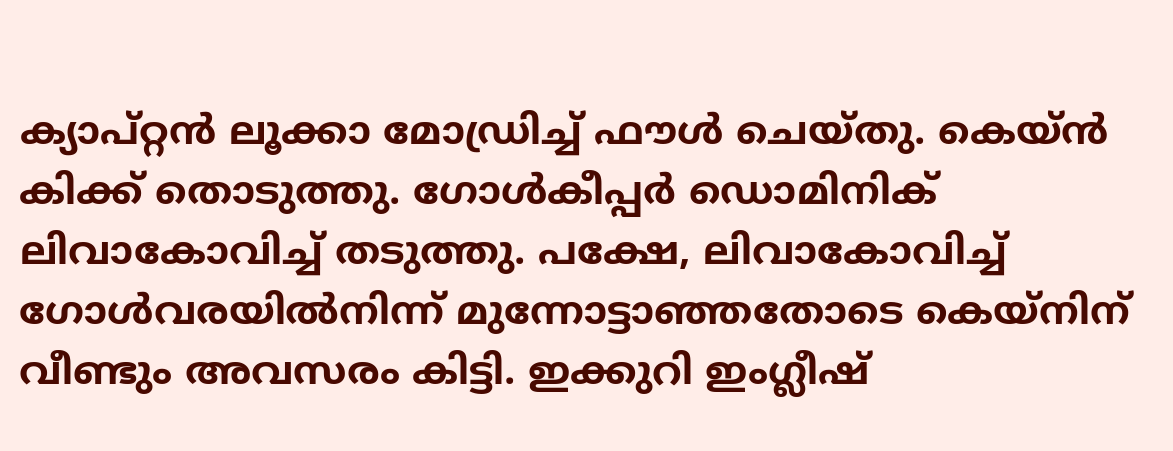ക്യാപ്‌റ്റൻ ല‍ൂക്കാ മോഡ്രിച്ച്‌ ഫ‍ൗൾ ചെയ്‌തു. കെയ്‌ൻ കിക്ക്‌ തൊടുത്തു. ഗോൾകീപ്പർ ഡൊമിനിക്‌ ലിവാകോവിച്ച്‌ തടുത്തു. പക്ഷേ, ലിവാകോവിച്ച്‌ ഗോൾവരയിൽനിന്ന്‌ മുന്നോട്ടാഞ്ഞതോടെ കെയ്‌നിന് വീണ്ടും അവസരം കിട്ടി. ഇക്കുറി ഇംഗ്ലീഷ്‌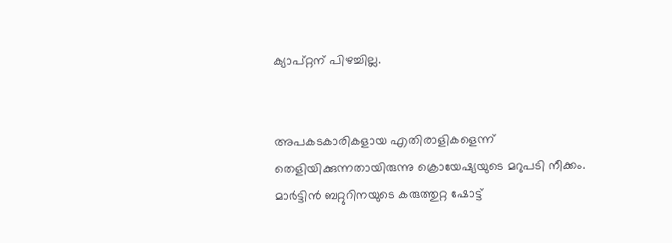ക്യാപ്‌റ്റന്‌ പിഴച്ചില്ല.


അപകടകാരികളായ എതിരാളികളെന്ന്‌ തെളിയിക്കുന്നതായിരുന്നു ക്രൊയേഷ്യയുടെ മറുപടി നീക്കം. മാർട്ടിൻ ബറ്റുറിനയുടെ കരുത്തുറ്റ ഷോട്ട്‌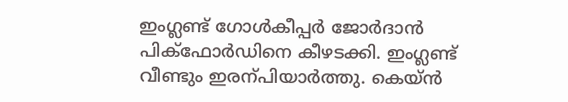ഇംഗ്ലണ്ട്‌ ഗോൾകീപ്പർ ജോർദാൻ പിക്‌ഫോർഡിനെ കീഴടക്കി. ഇംഗ്ലണ്ട്‌ വീണ്ടും ഇരന്പിയാർത്തു. കെയ്‌ൻ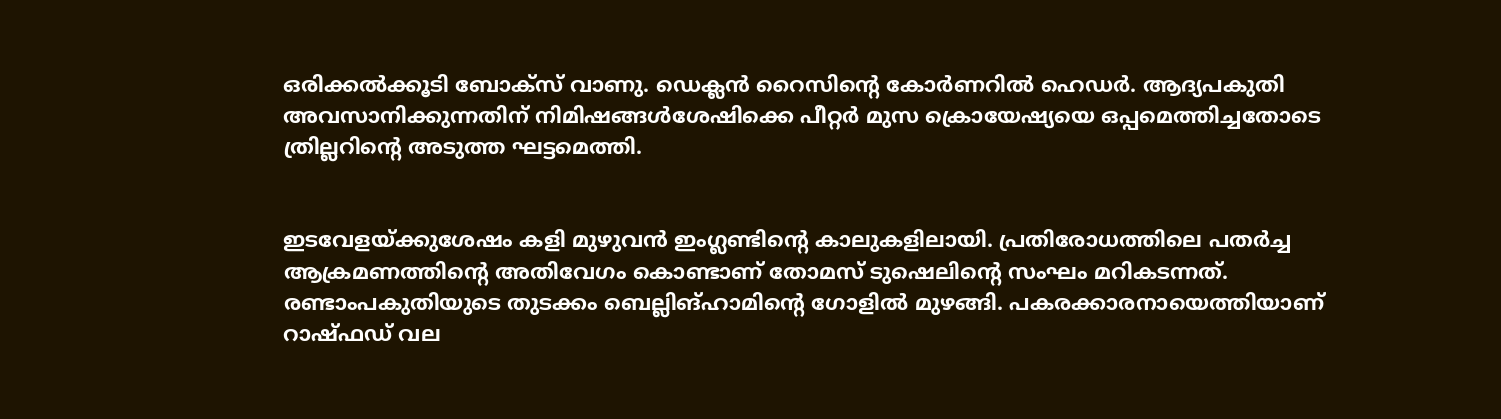ഒരിക്കൽക്കൂടി ബോക്‌സ്‌ വാണു. ഡെക്ലൻ റൈസിന്റെ കോർണറിൽ ഹെഡർ. ആദ്യപകുതി അവസാനിക്കുന്നതിന്‌ നിമിഷങ്ങൾശേഷിക്കെ പീറ്റർ മുസ ക്രൊയേഷ്യയെ ഒപ്പമെത്തിച്ചതോടെ ത്രില്ലറിന്റെ അടുത്ത ഘട്ടമെത്തി.


ഇടവേളയ്‌ക്കുശേഷം കളി മുഴുവൻ ഇംഗ്ലണ്ടിന്റെ കാലുകളിലായി. പ്രതിരോധത്തിലെ പതർച്ച ആക്രമണത്തിന്റെ അതിവേഗം കൊണ്ടാണ്‌ തോമസ്‌ ടുഷെലിന്റെ സംഘം മറികടന്നത്‌. രണ്ടാംപകുതിയുടെ തുടക്കം ബെല്ലിങ്‌ഹാമിന്റെ ഗോളിൽ മുഴങ്ങി. പകരക്കാരനായെത്തിയാണ്‌ റാഷ്‌ഫഡ്‌ വല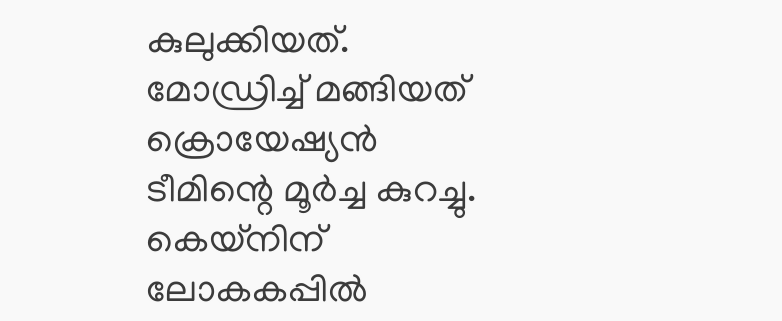കുലുക്കിയത്‌. മോഡ്രിച്ച്‌ മങ്ങിയത്‌ ക്രൊയേഷ്യൻ ടീമിന്റെ മൂർച്ച കുറച്ചു. കെയ്‌നിന്‌ ലോകകപ്പിൽ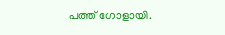പത്ത്‌ ഗോളായി.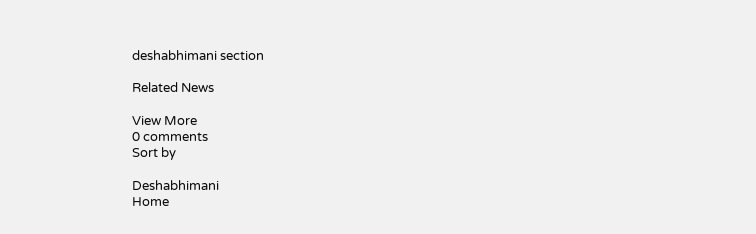deshabhimani section

Related News

View More
0 comments
Sort by

Deshabhimani
Home